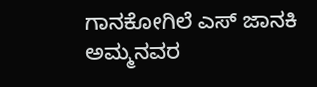ಗಾನಕೋಗಿಲೆ ಎಸ್ ಜಾನಕಿ ಅಮ್ಮನವರ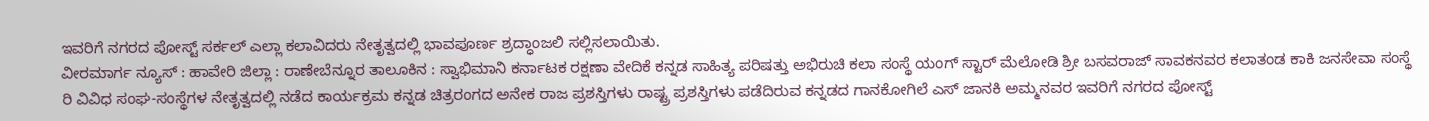ಇವರಿಗೆ ನಗರದ ಪೋಸ್ಟ್ ಸರ್ಕಲ್ ಎಲ್ಲಾ ಕಲಾವಿದರು ನೇತೃತ್ವದಲ್ಲಿ ಭಾವಪೂರ್ಣ ಶ್ರದ್ಧಾಂಜಲಿ ಸಲ್ಲಿಸಲಾಯಿತು.
ವೀರಮಾರ್ಗ ನ್ಯೂಸ್ : ಹಾವೇರಿ ಜಿಲ್ಲಾ : ರಾಣೇಬೆನ್ನೂರ ತಾಲೂಕಿನ : ಸ್ವಾಭಿಮಾನಿ ಕರ್ನಾಟಕ ರಕ್ಷಣಾ ವೇದಿಕೆ ಕನ್ನಡ ಸಾಹಿತ್ಯ ಪರಿಷತ್ತು ಅಭಿರುಚಿ ಕಲಾ ಸಂಸ್ಥೆ ಯಂಗ್ ಸ್ಟಾರ್ ಮೆಲೋಡಿ ಶ್ರೀ ಬಸವರಾಜ್ ಸಾವಕನವರ ಕಲಾತಂಡ ಕಾಕಿ ಜನಸೇವಾ ಸಂಸ್ಥೆ ರಿ ವಿವಿಧ ಸಂಘ-ಸಂಸ್ಥೆಗಳ ನೇತೃತ್ವದಲ್ಲಿ ನಡೆದ ಕಾರ್ಯಕ್ರಮ ಕನ್ನಡ ಚಿತ್ರರಂಗದ ಅನೇಕ ರಾಜ ಪ್ರಶಸ್ತಿಗಳು ರಾಷ್ಟ್ರ ಪ್ರಶಸ್ತಿಗಳು ಪಡೆದಿರುವ ಕನ್ನಡದ ಗಾನಕೋಗಿಲೆ ಎಸ್ ಜಾನಕಿ ಅಮ್ಮನವರ ಇವರಿಗೆ ನಗರದ ಪೋಸ್ಟ್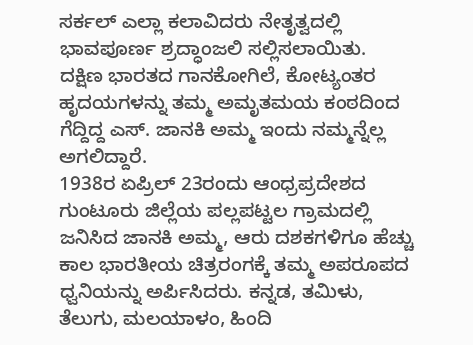ಸರ್ಕಲ್ ಎಲ್ಲಾ ಕಲಾವಿದರು ನೇತೃತ್ವದಲ್ಲಿ ಭಾವಪೂರ್ಣ ಶ್ರದ್ಧಾಂಜಲಿ ಸಲ್ಲಿಸಲಾಯಿತು.
ದಕ್ಷಿಣ ಭಾರತದ ಗಾನಕೋಗಿಲೆ, ಕೋಟ್ಯಂತರ ಹೃದಯಗಳನ್ನು ತಮ್ಮ ಅಮೃತಮಯ ಕಂಠದಿಂದ ಗೆದ್ದಿದ್ದ ಎಸ್. ಜಾನಕಿ ಅಮ್ಮ ಇಂದು ನಮ್ಮನ್ನೆಲ್ಲ ಅಗಲಿದ್ದಾರೆ.
1938ರ ಏಪ್ರಿಲ್ 23ರಂದು ಆಂಧ್ರಪ್ರದೇಶದ ಗುಂಟೂರು ಜಿಲ್ಲೆಯ ಪಲ್ಲಪಟ್ಟಲ ಗ್ರಾಮದಲ್ಲಿ ಜನಿಸಿದ ಜಾನಕಿ ಅಮ್ಮ, ಆರು ದಶಕಗಳಿಗೂ ಹೆಚ್ಚು ಕಾಲ ಭಾರತೀಯ ಚಿತ್ರರಂಗಕ್ಕೆ ತಮ್ಮ ಅಪರೂಪದ ಧ್ವನಿಯನ್ನು ಅರ್ಪಿಸಿದರು. ಕನ್ನಡ, ತಮಿಳು, ತೆಲುಗು, ಮಲಯಾಳಂ, ಹಿಂದಿ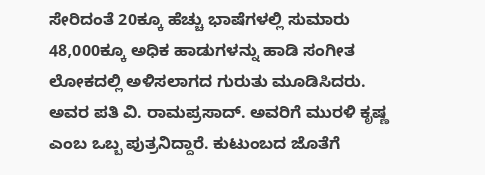ಸೇರಿದಂತೆ 20ಕ್ಕೂ ಹೆಚ್ಚು ಭಾಷೆಗಳಲ್ಲಿ ಸುಮಾರು 48,000ಕ್ಕೂ ಅಧಿಕ ಹಾಡುಗಳನ್ನು ಹಾಡಿ ಸಂಗೀತ ಲೋಕದಲ್ಲಿ ಅಳಿಸಲಾಗದ ಗುರುತು ಮೂಡಿಸಿದರು.
ಅವರ ಪತಿ ವಿ. ರಾಮಪ್ರಸಾದ್. ಅವರಿಗೆ ಮುರಳಿ ಕೃಷ್ಣ ಎಂಬ ಒಬ್ಬ ಪುತ್ರನಿದ್ದಾರೆ. ಕುಟುಂಬದ ಜೊತೆಗೆ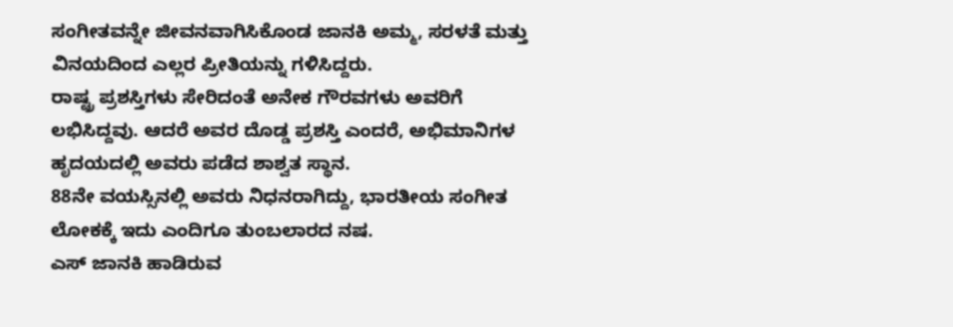ಸಂಗೀತವನ್ನೇ ಜೀವನವಾಗಿಸಿಕೊಂಡ ಜಾನಕಿ ಅಮ್ಮ, ಸರಳತೆ ಮತ್ತು ವಿನಯದಿಂದ ಎಲ್ಲರ ಪ್ರೀತಿಯನ್ನು ಗಳಿಸಿದ್ದರು.
ರಾಷ್ಟ್ರ ಪ್ರಶಸ್ತಿಗಳು ಸೇರಿದಂತೆ ಅನೇಕ ಗೌರವಗಳು ಅವರಿಗೆ ಲಭಿಸಿದ್ದವು. ಆದರೆ ಅವರ ದೊಡ್ಡ ಪ್ರಶಸ್ತಿ ಎಂದರೆ, ಅಭಿಮಾನಿಗಳ ಹೃದಯದಲ್ಲಿ ಅವರು ಪಡೆದ ಶಾಶ್ವತ ಸ್ಥಾನ.
88ನೇ ವಯಸ್ಸಿನಲ್ಲಿ ಅವರು ನಿಧನರಾಗಿದ್ದು, ಭಾರತೀಯ ಸಂಗೀತ ಲೋಕಕ್ಕೆ ಇದು ಎಂದಿಗೂ ತುಂಬಲಾರದ ನಷ.
ಎಸ್ ಜಾನಕಿ ಹಾಡಿರುವ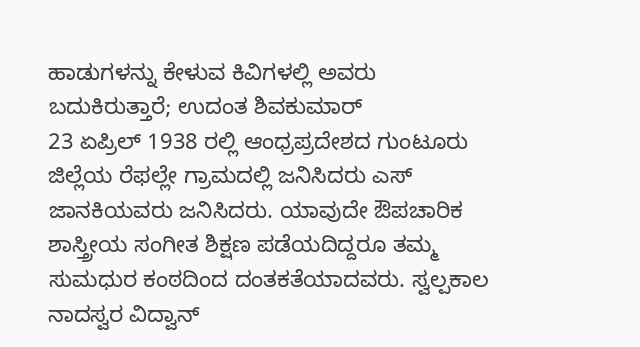ಹಾಡುಗಳನ್ನು ಕೇಳುವ ಕಿವಿಗಳಲ್ಲಿ ಅವರು ಬದುಕಿರುತ್ತಾರೆ; ಉದಂತ ಶಿವಕುಮಾರ್
23 ಏಪ್ರಿಲ್ 1938 ರಲ್ಲಿ ಆಂಧ್ರಪ್ರದೇಶದ ಗುಂಟೂರು ಜಿಲ್ಲೆಯ ರೆಫಲ್ಲೇ ಗ್ರಾಮದಲ್ಲಿ ಜನಿಸಿದರು ಎಸ್ ಜಾನಕಿಯವರು ಜನಿಸಿದರು. ಯಾವುದೇ ಔಪಚಾರಿಕ ಶಾಸ್ತ್ರೀಯ ಸಂಗೀತ ಶಿಕ್ಷಣ ಪಡೆಯದಿದ್ದರೂ ತಮ್ಮ ಸುಮಧುರ ಕಂಠದಿಂದ ದಂತಕತೆಯಾದವರು. ಸ್ವಲ್ಪಕಾಲ ನಾದಸ್ವರ ವಿದ್ವಾನ್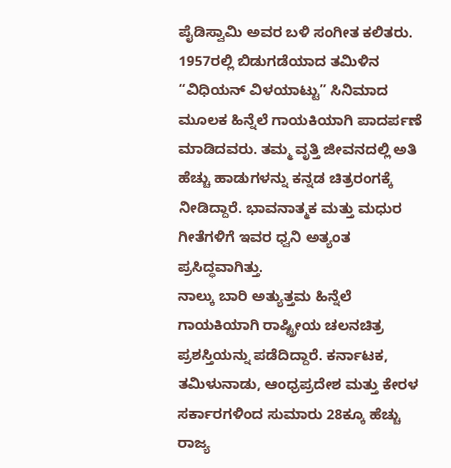ಪೈಡಿಸ್ವಾಮಿ ಅವರ ಬಳಿ ಸಂಗೀತ ಕಲಿತರು.
1957ರಲ್ಲಿ ಬಿಡುಗಡೆಯಾದ ತಮಿಳಿನ “ವಿಧಿಯನ್ ವಿಳಯಾಟ್ಟು” ಸಿನಿಮಾದ ಮೂಲಕ ಹಿನ್ನೆಲೆ ಗಾಯಕಿಯಾಗಿ ಪಾದರ್ಪಣೆ ಮಾಡಿದವರು. ತಮ್ಮ ವೃತ್ತಿ ಜೀವನದಲ್ಲಿ ಅತಿ ಹೆಚ್ಚು ಹಾಡುಗಳನ್ನು ಕನ್ನಡ ಚಿತ್ರರಂಗಕ್ಕೆ ನೀಡಿದ್ದಾರೆ. ಭಾವನಾತ್ಮಕ ಮತ್ತು ಮಧುರ ಗೀತೆಗಳಿಗೆ ಇವರ ಧ್ವನಿ ಅತ್ಯಂತ ಪ್ರಸಿದ್ಧವಾಗಿತ್ತು.
ನಾಲ್ಕು ಬಾರಿ ಅತ್ಯುತ್ತಮ ಹಿನ್ನೆಲೆ ಗಾಯಕಿಯಾಗಿ ರಾಷ್ಟ್ರೀಯ ಚಲನಚಿತ್ರ ಪ್ರಶಸ್ತಿಯನ್ನು ಪಡೆದಿದ್ದಾರೆ. ಕರ್ನಾಟಕ, ತಮಿಳುನಾಡು, ಆಂಧ್ರಪ್ರದೇಶ ಮತ್ತು ಕೇರಳ ಸರ್ಕಾರಗಳಿಂದ ಸುಮಾರು 28ಕ್ಕೂ ಹೆಚ್ಚು ರಾಜ್ಯ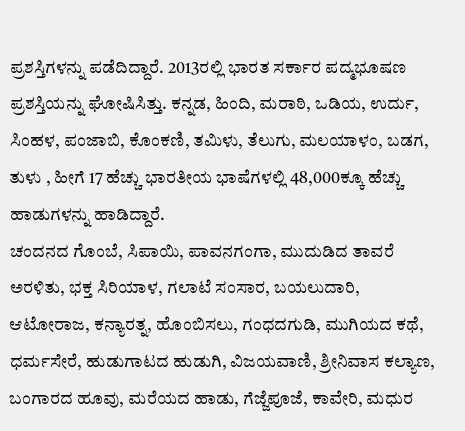ಪ್ರಶಸ್ತಿಗಳನ್ನು ಪಡೆದಿದ್ದಾರೆ. 2013ರಲ್ಲಿ ಭಾರತ ಸರ್ಕಾರ ಪದ್ಮಭೂಷಣ ಪ್ರಶಸ್ತಿಯನ್ನು ಘೋಷಿಸಿತ್ತು. ಕನ್ನಡ, ಹಿಂದಿ, ಮರಾಠಿ, ಒಡಿಯ, ಉರ್ದು, ಸಿಂಹಳ, ಪಂಜಾಬಿ, ಕೊಂಕಣಿ, ತಮಿಳು, ತೆಲುಗು, ಮಲಯಾಳಂ, ಬಡಗ, ತುಳು , ಹೀಗೆ 17 ಹೆಚ್ಚು ಭಾರತೀಯ ಭಾಷೆಗಳಲ್ಲಿ 48,000ಕ್ಕೂ ಹೆಚ್ಚು ಹಾಡುಗಳನ್ನು ಹಾಡಿದ್ದಾರೆ.
ಚಂದನದ ಗೊಂಬೆ, ಸಿಪಾಯಿ, ಪಾವನಗಂಗಾ, ಮುದುಡಿದ ತಾವರೆ ಅರಳಿತು, ಭಕ್ತ ಸಿರಿಯಾಳ, ಗಲಾಟೆ ಸಂಸಾರ, ಬಯಲುದಾರಿ, ಆಟೋರಾಜ, ಕನ್ಯಾರತ್ನ, ಹೊಂಬಿಸಲು, ಗಂಧದಗುಡಿ, ಮುಗಿಯದ ಕಥೆ, ಧರ್ಮಸೇರೆ, ಹುಡುಗಾಟದ ಹುಡುಗಿ, ವಿಜಯವಾಣಿ, ಶ್ರೀನಿವಾಸ ಕಲ್ಯಾಣ, ಬಂಗಾರದ ಹೂವು, ಮರೆಯದ ಹಾಡು, ಗೆಜ್ಜೆಪೂಜೆ, ಕಾವೇರಿ, ಮಧುರ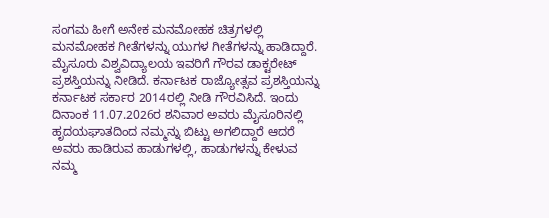ಸಂಗಮ ಹೀಗೆ ಅನೇಕ ಮನಮೋಹಕ ಚಿತ್ರಗಳಲ್ಲಿ ಮನಮೋಹಕ ಗೀತೆಗಳನ್ನು ಯುಗಳ ಗೀತೆಗಳನ್ನು ಹಾಡಿದ್ದಾರೆ.
ಮೈಸೂರು ವಿಶ್ವವಿದ್ಯಾಲಯ ಇವರಿಗೆ ಗೌರವ ಡಾಕ್ಟರೇಟ್ ಪ್ರಶಸ್ತಿಯನ್ನು ನೀಡಿದೆ. ಕರ್ನಾಟಕ ರಾಜ್ಯೋತ್ಸವ ಪ್ರಶಸ್ತಿಯನ್ನು ಕರ್ನಾಟಕ ಸರ್ಕಾರ 2014ರಲ್ಲಿ ನೀಡಿ ಗೌರವಿಸಿದೆ. ಇಂದು ದಿನಾಂಕ 11.07.2026ರ ಶನಿವಾರ ಅವರು ಮೈಸೂರಿನಲ್ಲಿ ಹೃದಯಘಾತದಿಂದ ನಮ್ಮನ್ನು ಬಿಟ್ಟು ಅಗಲಿದ್ದಾರೆ ಆದರೆ ಅವರು ಹಾಡಿರುವ ಹಾಡುಗಳಲ್ಲಿ, ಹಾಡುಗಳನ್ನು ಕೇಳುವ ನಮ್ಮ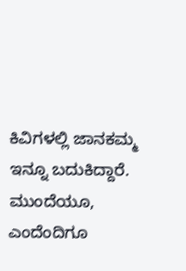ಕಿವಿಗಳಲ್ಲಿ ಜಾನಕಮ್ಮ ಇನ್ನೂ ಬದುಕಿದ್ದಾರೆ. ಮುಂದೆಯೂ, ಎಂದೆಂದಿಗೂ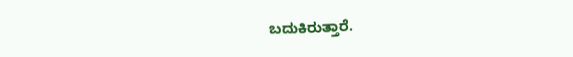ಬದುಕಿರುತ್ತಾರೆ.